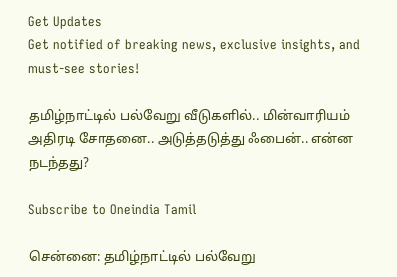Get Updates
Get notified of breaking news, exclusive insights, and must-see stories!

தமிழ்நாட்டில் பல்வேறு வீடுகளில்.. மின்வாரியம் அதிரடி சோதனை.. அடுத்தடுத்து ஃபைன்.. என்ன நடந்தது?

Subscribe to Oneindia Tamil

சென்னை: தமிழ்நாட்டில் பல்வேறு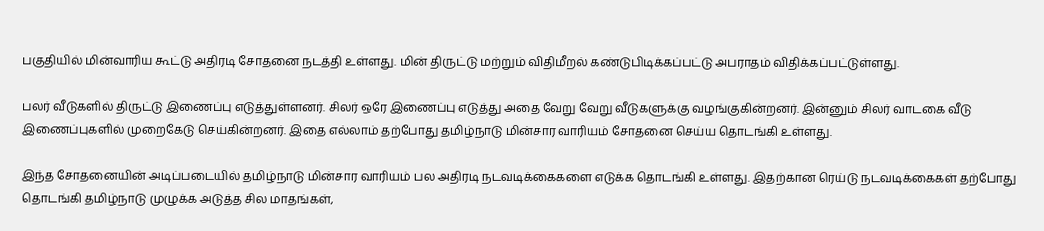பகுதியில் மின்வாரிய கூட்டு அதிரடி சோதனை நடத்தி உள்ளது. மின் திருட்டு மற்றும் விதிமீறல் கண்டுபிடிக்கப்பட்டு அபராதம் விதிக்கப்பட்டுள்ளது.

பலர் வீடுகளில் திருட்டு இணைப்பு எடுத்துள்ளனர். சிலர் ஒரே இணைப்பு எடுத்து அதை வேறு வேறு வீடுகளுக்கு வழங்குகின்றனர். இன்னும் சிலர் வாடகை வீடு இணைப்புகளில் முறைகேடு செய்கின்றனர். இதை எல்லாம் தற்போது தமிழ்நாடு மின்சார வாரியம் சோதனை செய்ய தொடங்கி உள்ளது.

இந்த சோதனையின் அடிப்படையில் தமிழ்நாடு மின்சார வாரியம் பல அதிரடி நடவடிக்கைகளை எடுக்க தொடங்கி உள்ளது. இதற்கான ரெய்டு நடவடிக்கைகள் தற்போது தொடங்கி தமிழ்நாடு முழுக்க அடுத்த சில மாதங்கள்,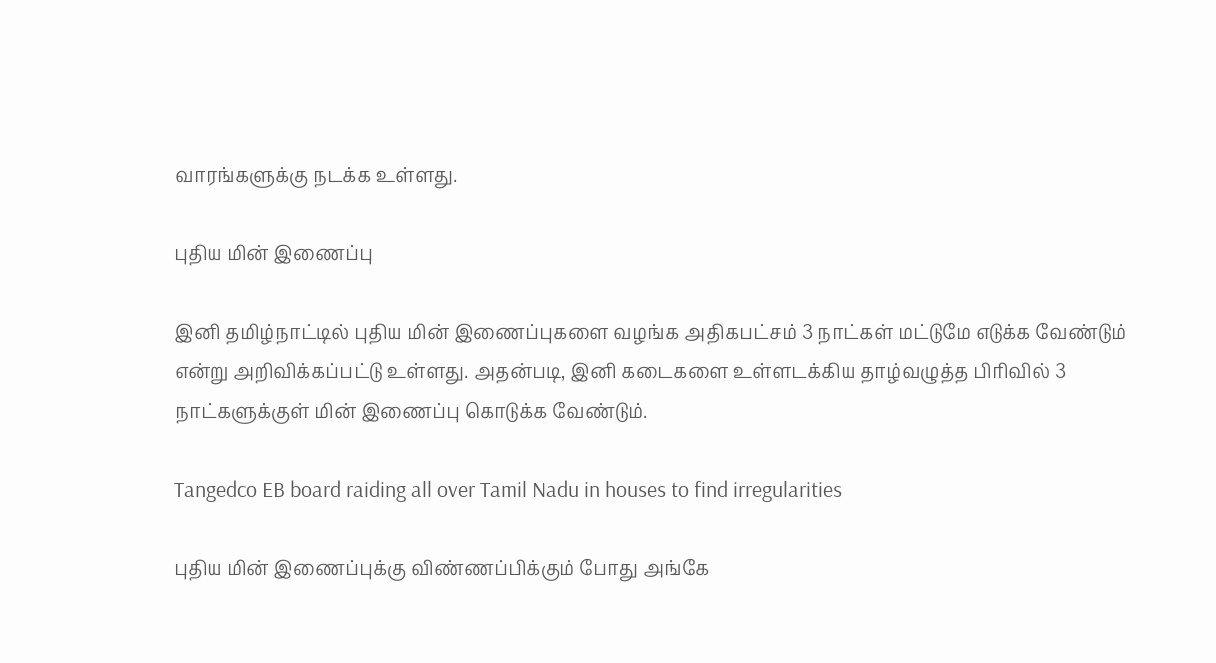வாரங்களுக்கு நடக்க உள்ளது.

புதிய மின் இணைப்பு

இனி தமிழ்நாட்டில் புதிய மின் இணைப்புகளை வழங்க அதிகபட்சம் 3 நாட்கள் மட்டுமே எடுக்க வேண்டும் என்று அறிவிக்கப்பட்டு உள்ளது. அதன்படி, இனி கடைகளை உள்ளடக்கிய தாழ்வழுத்த பிரிவில் 3 நாட்களுக்குள் மின் இணைப்பு கொடுக்க வேண்டும்.

Tangedco EB board raiding all over Tamil Nadu in houses to find irregularities

புதிய மின் இணைப்புக்கு விண்ணப்பிக்கும் போது அங்கே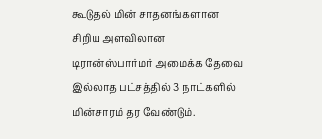கூடுதல் மின் சாதனங்களான சிறிய அளவிலான டிரான்ஸ்பார்மர் அமைக்க தேவை இல்லாத பட்சத்தில் 3 நாட்களில் மின்சாரம் தர வேண்டும்.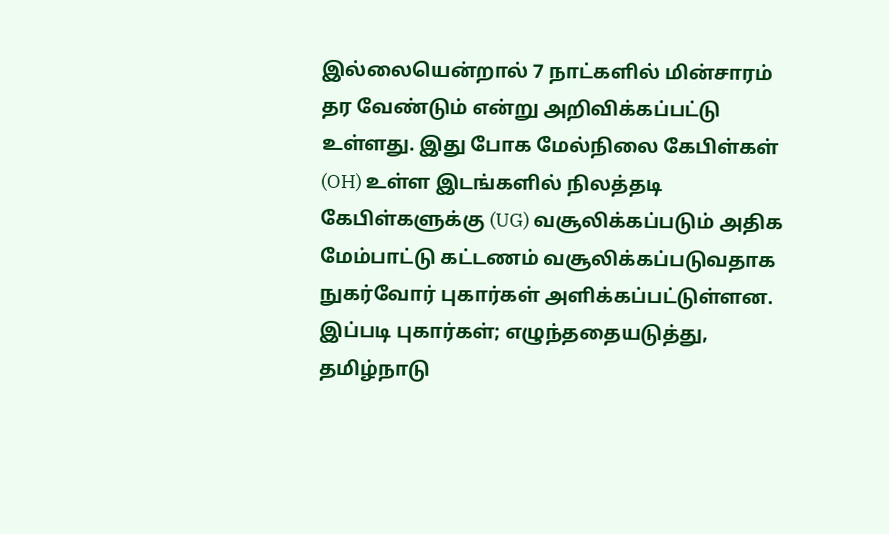இல்லையென்றால் 7 நாட்களில் மின்சாரம் தர வேண்டும் என்று அறிவிக்கப்பட்டு உள்ளது. இது போக மேல்நிலை கேபிள்கள் (OH) உள்ள இடங்களில் நிலத்தடி கேபிள்களுக்கு (UG) வசூலிக்கப்படும் அதிக மேம்பாட்டு கட்டணம் வசூலிக்கப்படுவதாக நுகர்வோர் புகார்கள் அளிக்கப்பட்டுள்ளன. இப்படி புகார்கள்; எழுந்ததையடுத்து, தமிழ்நாடு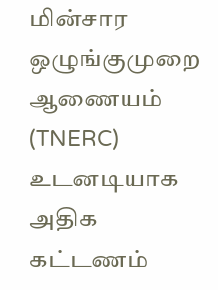மின்சார ஒழுங்குமுறை ஆணையம் (TNERC) உடனடியாக அதிக கட்டணம்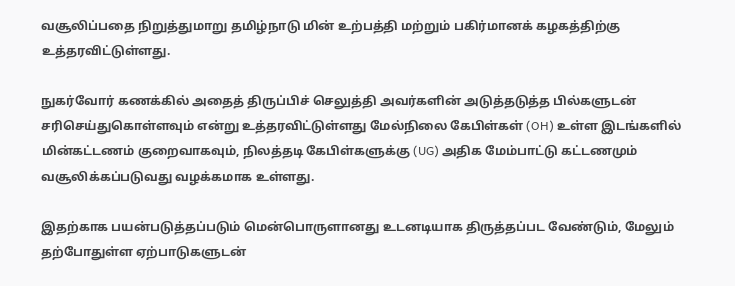வசூலிப்பதை நிறுத்துமாறு தமிழ்நாடு மின் உற்பத்தி மற்றும் பகிர்மானக் கழகத்திற்கு உத்தரவிட்டுள்ளது.

நுகர்வோர் கணக்கில் அதைத் திருப்பிச் செலுத்தி அவர்களின் அடுத்தடுத்த பில்களுடன் சரிசெய்துகொள்ளவும் என்று உத்தரவிட்டுள்ளது மேல்நிலை கேபிள்கள் (OH) உள்ள இடங்களில் மின்கட்டணம் குறைவாகவும், நிலத்தடி கேபிள்களுக்கு (UG) அதிக மேம்பாட்டு கட்டணமும் வசூலிக்கப்படுவது வழக்கமாக உள்ளது.

இதற்காக பயன்படுத்தப்படும் மென்பொருளானது உடனடியாக திருத்தப்பட வேண்டும், மேலும் தற்போதுள்ள ஏற்பாடுகளுடன்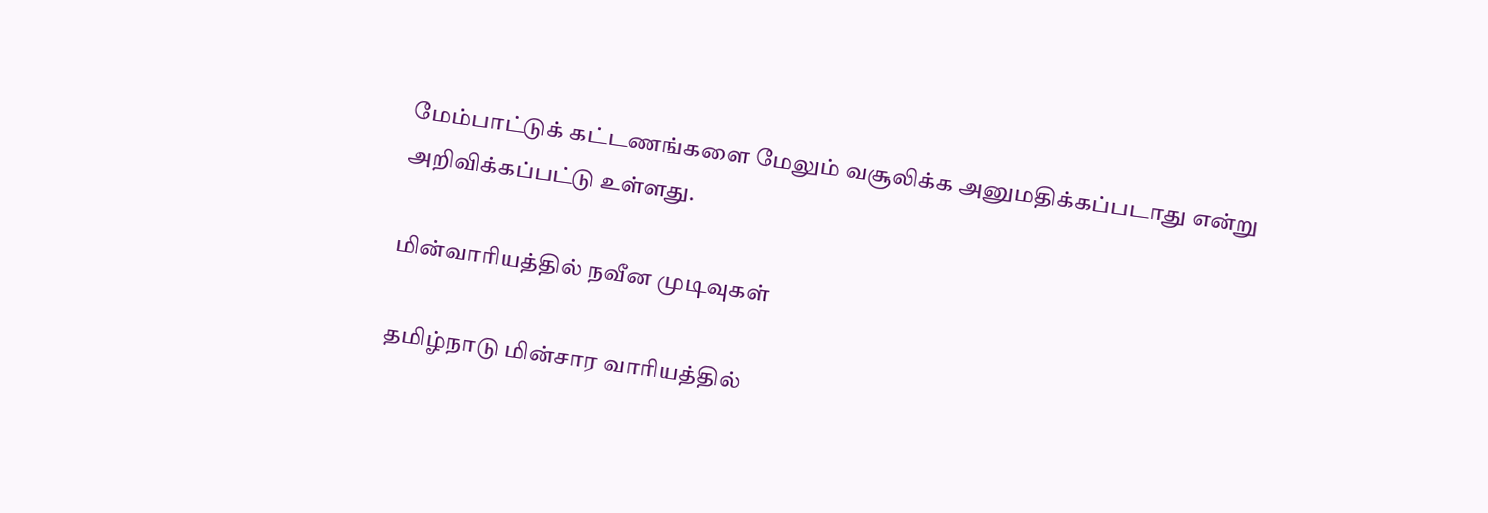மேம்பாட்டுக் கட்டணங்களை மேலும் வசூலிக்க அனுமதிக்கப்படாது என்று அறிவிக்கப்பட்டு உள்ளது.

மின்வாரியத்தில் நவீன முடிவுகள்

தமிழ்நாடு மின்சார வாரியத்தில்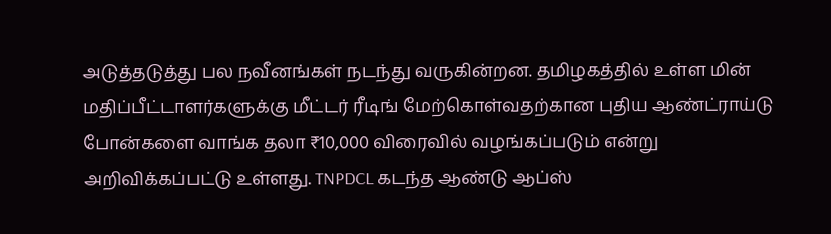அடுத்தடுத்து பல நவீனங்கள் நடந்து வருகின்றன. தமிழகத்தில் உள்ள மின் மதிப்பீட்டாளர்களுக்கு மீட்டர் ரீடிங் மேற்கொள்வதற்கான புதிய ஆண்ட்ராய்டு போன்களை வாங்க தலா ₹10,000 விரைவில் வழங்கப்படும் என்று அறிவிக்கப்பட்டு உள்ளது. TNPDCL கடந்த ஆண்டு ஆப்ஸ்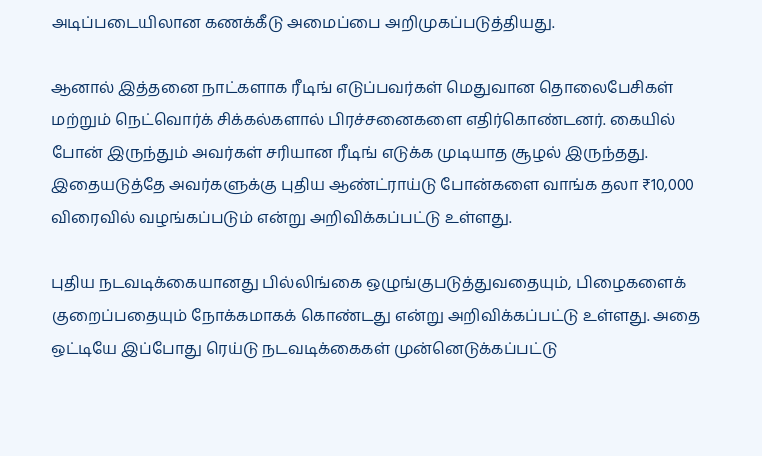அடிப்படையிலான கணக்கீடு அமைப்பை அறிமுகப்படுத்தியது.

ஆனால் இத்தனை நாட்களாக ரீடிங் எடுப்பவர்கள் மெதுவான தொலைபேசிகள் மற்றும் நெட்வொர்க் சிக்கல்களால் பிரச்சனைகளை எதிர்கொண்டனர். கையில் போன் இருந்தும் அவர்கள் சரியான ரீடிங் எடுக்க முடியாத சூழல் இருந்தது. இதையடுத்தே அவர்களுக்கு புதிய ஆண்ட்ராய்டு போன்களை வாங்க தலா ₹10,000 விரைவில் வழங்கப்படும் என்று அறிவிக்கப்பட்டு உள்ளது.

புதிய நடவடிக்கையானது பில்லிங்கை ஒழுங்குபடுத்துவதையும், பிழைகளைக் குறைப்பதையும் நோக்கமாகக் கொண்டது என்று அறிவிக்கப்பட்டு உள்ளது. அதை ஒட்டியே இப்போது ரெய்டு நடவடிக்கைகள் முன்னெடுக்கப்பட்டு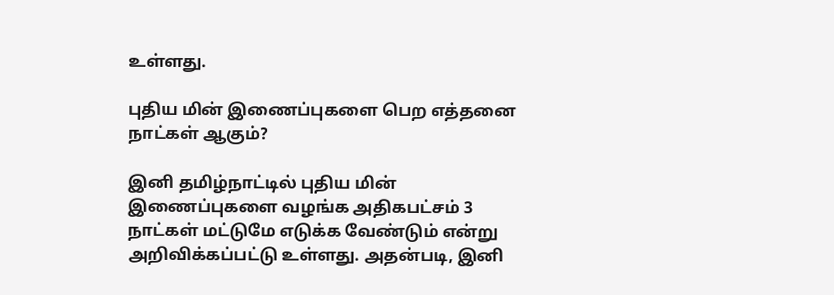உள்ளது.

புதிய மின் இணைப்புகளை பெற எத்தனை நாட்கள் ஆகும்?

இனி தமிழ்நாட்டில் புதிய மின் இணைப்புகளை வழங்க அதிகபட்சம் 3 நாட்கள் மட்டுமே எடுக்க வேண்டும் என்று அறிவிக்கப்பட்டு உள்ளது. அதன்படி, இனி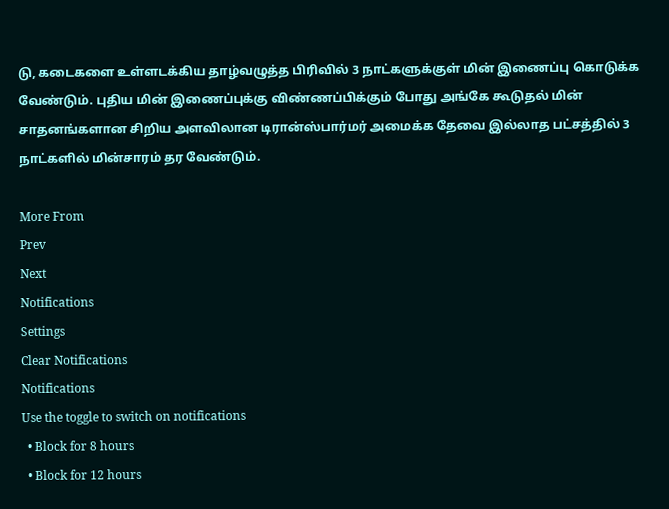டு, கடைகளை உள்ளடக்கிய தாழ்வழுத்த பிரிவில் 3 நாட்களுக்குள் மின் இணைப்பு கொடுக்க வேண்டும். புதிய மின் இணைப்புக்கு விண்ணப்பிக்கும் போது அங்கே கூடுதல் மின் சாதனங்களான சிறிய அளவிலான டிரான்ஸ்பார்மர் அமைக்க தேவை இல்லாத பட்சத்தில் 3 நாட்களில் மின்சாரம் தர வேண்டும்.

More From
Prev
Next
Notifications
Settings
Clear Notifications
Notifications
Use the toggle to switch on notifications
  • Block for 8 hours
  • Block for 12 hours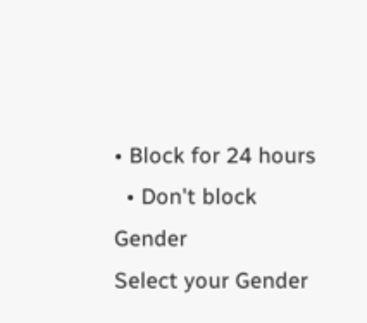• Block for 24 hours
  • Don't block
Gender
Select your Gender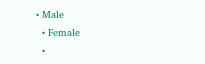• Male
  • Female
  •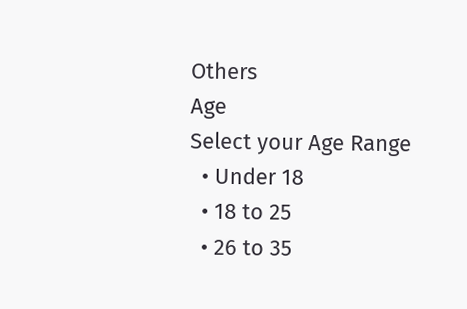Others
Age
Select your Age Range
  • Under 18
  • 18 to 25
  • 26 to 35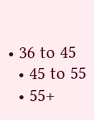• 36 to 45
  • 45 to 55
  • 55+